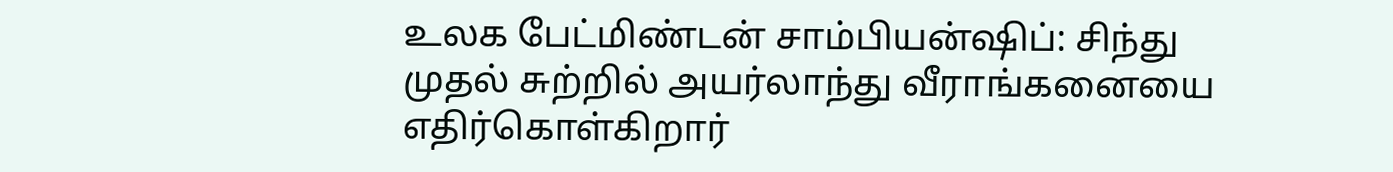உலக பேட்மிண்டன் சாம்பியன்ஷிப்: சிந்து முதல் சுற்றில் அயர்லாந்து வீராங்கனையை எதிர்கொள்கிறார்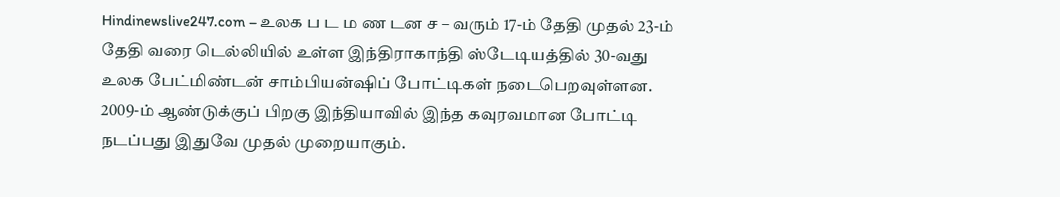Hindinewslive247.com – உலக ப ட ம ண டன ச – வரும் 17-ம் தேதி முதல் 23-ம் தேதி வரை டெல்லியில் உள்ள இந்திராகாந்தி ஸ்டேடியத்தில் 30-வது உலக பேட்மிண்டன் சாம்பியன்ஷிப் போட்டிகள் நடைபெறவுள்ளன. 2009-ம் ஆண்டுக்குப் பிறகு இந்தியாவில் இந்த கவுரவமான போட்டி நடப்பது இதுவே முதல் முறையாகும்.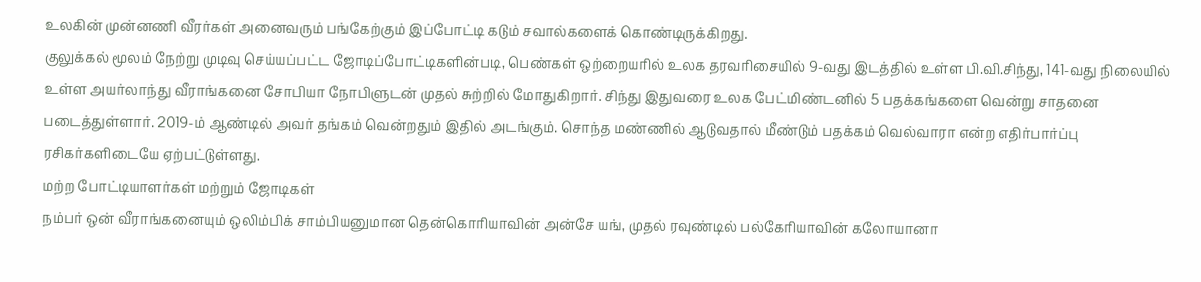உலகின் முன்னணி வீரர்கள் அனைவரும் பங்கேற்கும் இப்போட்டி கடும் சவால்களைக் கொண்டிருக்கிறது.
குலுக்கல் மூலம் நேற்று முடிவு செய்யப்பட்ட ஜோடிப்போட்டிகளின்படி, பெண்கள் ஒற்றையரில் உலக தரவரிசையில் 9-வது இடத்தில் உள்ள பி.வி.சிந்து, 141-வது நிலையில் உள்ள அயர்லாந்து வீராங்கனை சோபியா நோபிளுடன் முதல் சுற்றில் மோதுகிறார். சிந்து இதுவரை உலக பேட்மிண்டனில் 5 பதக்கங்களை வென்று சாதனை படைத்துள்ளார். 2019-ம் ஆண்டில் அவர் தங்கம் வென்றதும் இதில் அடங்கும். சொந்த மண்ணில் ஆடுவதால் மீண்டும் பதக்கம் வெல்வாரா என்ற எதிர்பார்ப்பு ரசிகர்களிடையே ஏற்பட்டுள்ளது.
மற்ற போட்டியாளர்கள் மற்றும் ஜோடிகள்
நம்பர் ஒன் வீராங்கனையும் ஒலிம்பிக் சாம்பியனுமான தென்கொரியாவின் அன்சே யங், முதல் ரவுண்டில் பல்கேரியாவின் கலோயானா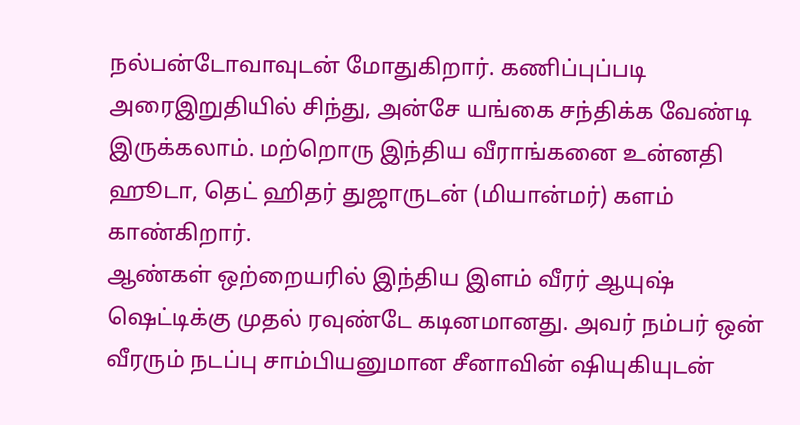நல்பன்டோவாவுடன் மோதுகிறார். கணிப்புப்படி அரைஇறுதியில் சிந்து, அன்சே யங்கை சந்திக்க வேண்டி இருக்கலாம். மற்றொரு இந்திய வீராங்கனை உன்னதி ஹூடா, தெட் ஹிதர் துஜாருடன் (மியான்மர்) களம் காண்கிறார்.
ஆண்கள் ஒற்றையரில் இந்திய இளம் வீரர் ஆயுஷ் ஷெட்டிக்கு முதல் ரவுண்டே கடினமானது. அவர் நம்பர் ஒன் வீரரும் நடப்பு சாம்பியனுமான சீனாவின் ஷியுகியுடன்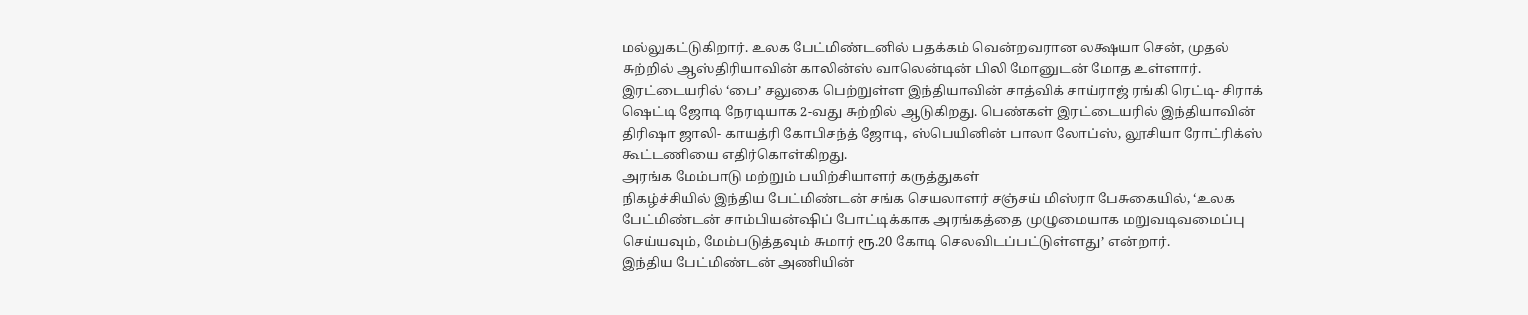மல்லுகட்டுகிறார். உலக பேட்மிண்டனில் பதக்கம் வென்றவரான லக்ஷயா சென், முதல் சுற்றில் ஆஸ்திரியாவின் காலின்ஸ் வாலென்டின் பிலி மோனுடன் மோத உள்ளார்.
இரட்டையரில் ‘பை’ சலுகை பெற்றுள்ள இந்தியாவின் சாத்விக் சாய்ராஜ் ரங்கி ரெட்டி- சிராக் ஷெட்டி ஜோடி நேரடியாக 2-வது சுற்றில் ஆடுகிறது. பெண்கள் இரட்டையரில் இந்தியாவின் திரிஷா ஜாலி- காயத்ரி கோபிசந்த் ஜோடி, ஸ்பெயினின் பாலா லோப்ஸ், லூசியா ரோட்ரிக்ஸ் கூட்டணியை எதிர்கொள்கிறது.
அரங்க மேம்பாடு மற்றும் பயிற்சியாளர் கருத்துகள்
நிகழ்ச்சியில் இந்திய பேட்மிண்டன் சங்க செயலாளர் சஞ்சய் மிஸ்ரா பேசுகையில், ‘உலக பேட்மிண்டன் சாம்பியன்ஷிப் போட்டிக்காக அரங்கத்தை முழுமையாக மறுவடிவமைப்பு செய்யவும், மேம்படுத்தவும் சுமார் ரூ.20 கோடி செலவிடப்பட்டுள்ளது’ என்றார்.
இந்திய பேட்மிண்டன் அணியின்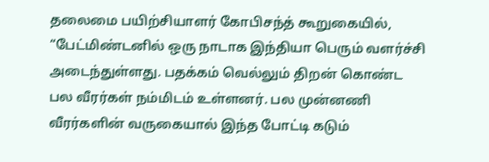தலைமை பயிற்சியாளர் கோபிசந்த் கூறுகையில், “பேட்மிண்டனில் ஒரு நாடாக இந்தியா பெரும் வளர்ச்சி அடைந்துள்ளது. பதக்கம் வெல்லும் திறன் கொண்ட பல வீரர்கள் நம்மிடம் உள்ளனர். பல முன்னணி வீரர்களின் வருகையால் இந்த போட்டி கடும்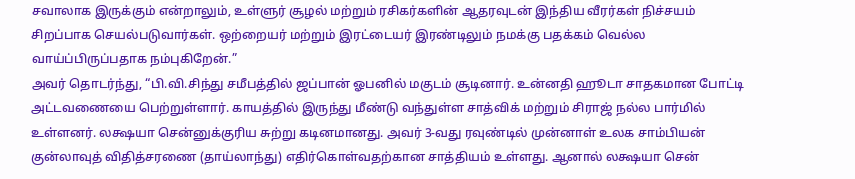சவாலாக இருக்கும் என்றாலும், உள்ளுர் சூழல் மற்றும் ரசிகர்களின் ஆதரவுடன் இந்திய வீரர்கள் நிச்சயம் சிறப்பாக செயல்படுவார்கள். ஒற்றையர் மற்றும் இரட்டையர் இரண்டிலும் நமக்கு பதக்கம் வெல்ல வாய்ப்பிருப்பதாக நம்புகிறேன்.”
அவர் தொடர்ந்து, “பி.வி.சிந்து சமீபத்தில் ஜப்பான் ஓபனில் மகுடம் சூடினார். உன்னதி ஹூடா சாதகமான போட்டி அட்டவணையை பெற்றுள்ளார். காயத்தில் இருந்து மீண்டு வந்துள்ள சாத்விக் மற்றும் சிராஜ் நல்ல பார்மில் உள்ளனர். லக்ஷயா சென்னுக்குரிய சுற்று கடினமானது. அவர் 3-வது ரவுண்டில் முன்னாள் உலக சாம்பியன் குன்லாவுத் விதித்சரணை (தாய்லாந்து) எதிர்கொள்வதற்கான சாத்தியம் உள்ளது. ஆனால் லக்ஷயா சென்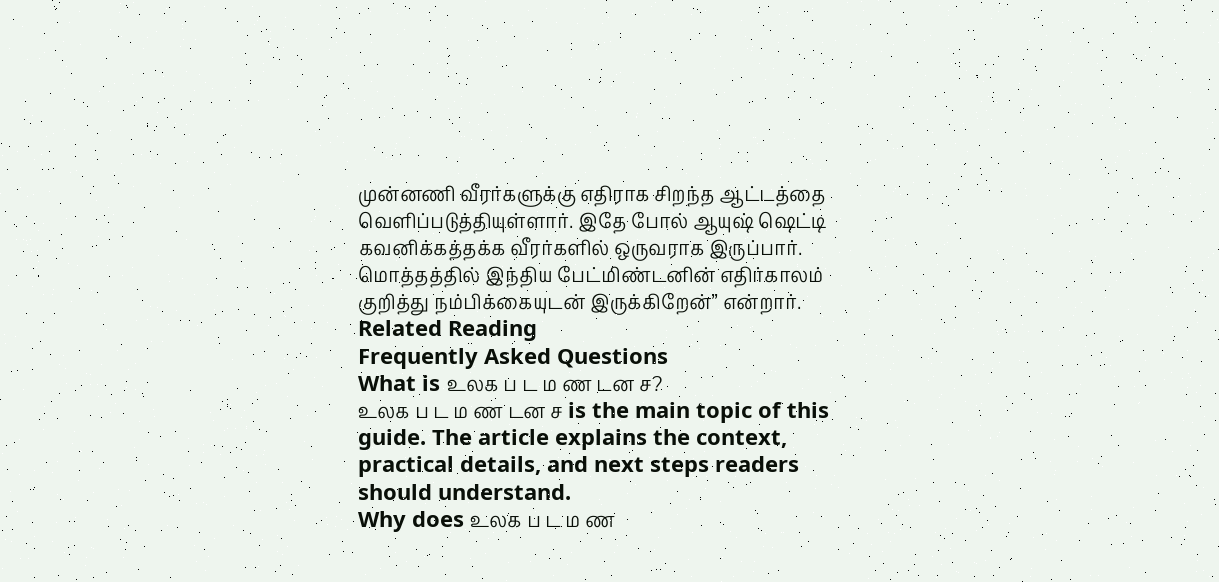முன்னணி வீரர்களுக்கு எதிராக சிறந்த ஆட்டத்தை வெளிப்படுத்தியுள்ளார். இதே போல் ஆயுஷ் ஷெட்டி கவனிக்கத்தக்க வீரர்களில் ஒருவராக இருப்பார். மொத்தத்தில் இந்திய பேட்மிண்டனின் எதிர்காலம் குறித்து நம்பிக்கையுடன் இருக்கிறேன்” என்றார்.
Related Reading
Frequently Asked Questions
What is உலக ப ட ம ண டன ச?
உலக ப ட ம ண டன ச is the main topic of this guide. The article explains the context, practical details, and next steps readers should understand.
Why does உலக ப ட ம ண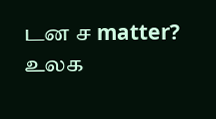டன ச matter?
உலக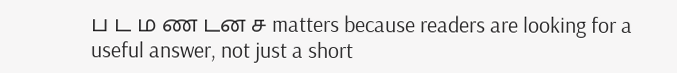ப ட ம ண டன ச matters because readers are looking for a useful answer, not just a short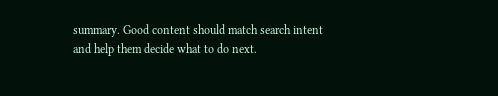summary. Good content should match search intent and help them decide what to do next.